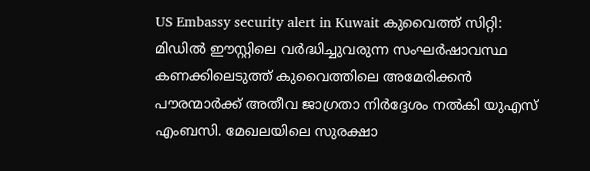US Embassy security alert in Kuwait കുവൈത്ത് സിറ്റി: മിഡിൽ ഈസ്റ്റിലെ വർദ്ധിച്ചുവരുന്ന സംഘർഷാവസ്ഥ കണക്കിലെടുത്ത് കുവൈത്തിലെ അമേരിക്കൻ പൗരന്മാർക്ക് അതീവ ജാഗ്രതാ നിർദ്ദേശം നൽകി യുഎസ് എംബസി. മേഖലയിലെ സുരക്ഷാ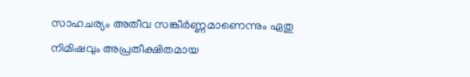സാഹചര്യം അതീവ സങ്കീർണ്ണമാണെന്നും ഏതു നിമിഷവും അപ്രതീക്ഷിതമായ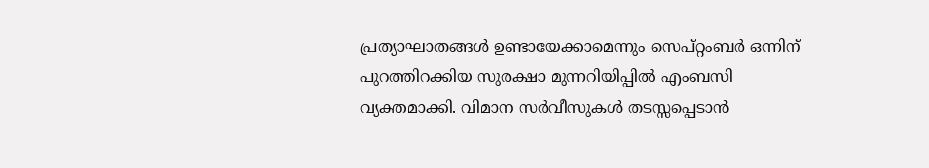പ്രത്യാഘാതങ്ങൾ ഉണ്ടായേക്കാമെന്നും സെപ്റ്റംബർ ഒന്നിന് പുറത്തിറക്കിയ സുരക്ഷാ മുന്നറിയിപ്പിൽ എംബസി വ്യക്തമാക്കി. വിമാന സർവീസുകൾ തടസ്സപ്പെടാൻ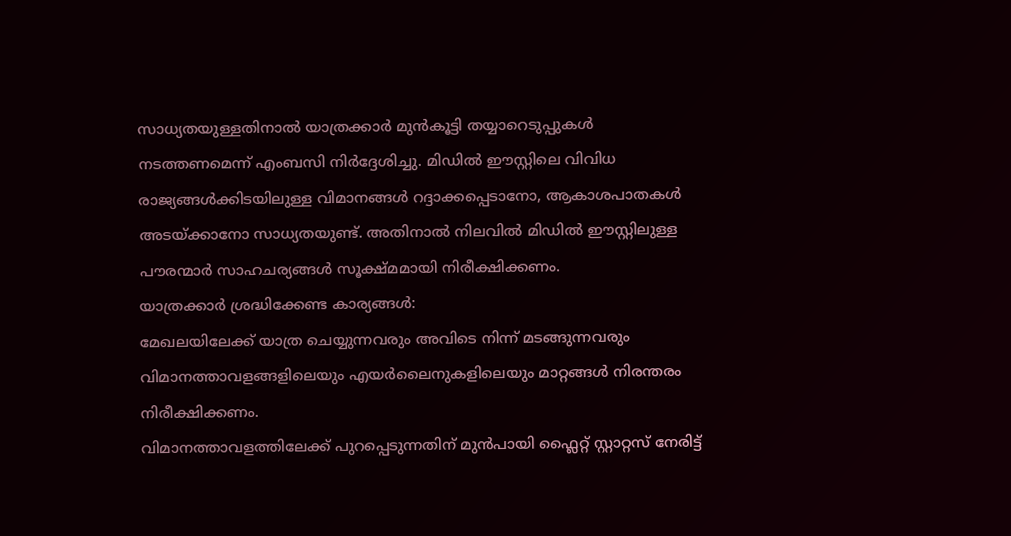സാധ്യതയുള്ളതിനാൽ യാത്രക്കാർ മുൻകൂട്ടി തയ്യാറെടുപ്പുകൾ നടത്തണമെന്ന് എംബസി നിർദ്ദേശിച്ചു. മിഡിൽ ഈസ്റ്റിലെ വിവിധ രാജ്യങ്ങൾക്കിടയിലുള്ള വിമാനങ്ങൾ റദ്ദാക്കപ്പെടാനോ, ആകാശപാതകൾ അടയ്ക്കാനോ സാധ്യതയുണ്ട്. അതിനാൽ നിലവിൽ മിഡിൽ ഈസ്റ്റിലുള്ള പൗരന്മാർ സാഹചര്യങ്ങൾ സൂക്ഷ്മമായി നിരീക്ഷിക്കണം.
യാത്രക്കാർ ശ്രദ്ധിക്കേണ്ട കാര്യങ്ങൾ:
മേഖലയിലേക്ക് യാത്ര ചെയ്യുന്നവരും അവിടെ നിന്ന് മടങ്ങുന്നവരും വിമാനത്താവളങ്ങളിലെയും എയർലൈനുകളിലെയും മാറ്റങ്ങൾ നിരന്തരം നിരീക്ഷിക്കണം.
വിമാനത്താവളത്തിലേക്ക് പുറപ്പെടുന്നതിന് മുൻപായി ഫ്ലൈറ്റ് സ്റ്റാറ്റസ് നേരിട്ട്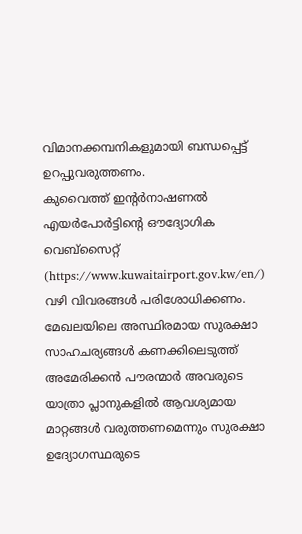വിമാനക്കമ്പനികളുമായി ബന്ധപ്പെട്ട് ഉറപ്പുവരുത്തണം.
കുവൈത്ത് ഇന്റർനാഷണൽ എയർപോർട്ടിന്റെ ഔദ്യോഗിക വെബ്സൈറ്റ് (https://www.kuwaitairport.gov.kw/en/) വഴി വിവരങ്ങൾ പരിശോധിക്കണം.
മേഖലയിലെ അസ്ഥിരമായ സുരക്ഷാ സാഹചര്യങ്ങൾ കണക്കിലെടുത്ത് അമേരിക്കൻ പൗരന്മാർ അവരുടെ യാത്രാ പ്ലാനുകളിൽ ആവശ്യമായ മാറ്റങ്ങൾ വരുത്തണമെന്നും സുരക്ഷാ ഉദ്യോഗസ്ഥരുടെ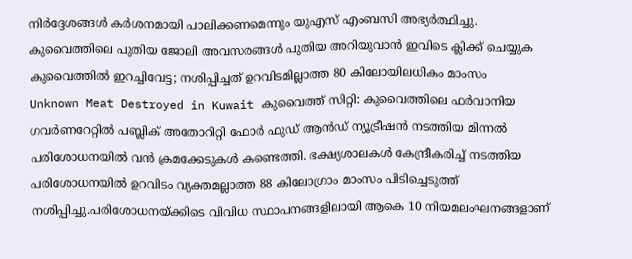നിർദ്ദേശങ്ങൾ കർശനമായി പാലിക്കണമെന്നും യുഎസ് എംബസി അഭ്യർത്ഥിച്ചു.
കുവൈത്തിലെ പുതിയ ജോലി അവസരങ്ങൾ പുതിയ അറിയുവാൻ ഇവിടെ ക്ലിക്ക് ചെയ്യുക
കുവൈത്തിൽ ഇറച്ചിവേട്ട; നശിപ്പിച്ചത് ഉറവിടമില്ലാത്ത 80 കിലോയിലധികം മാംസം
Unknown Meat Destroyed in Kuwait കുവൈത്ത് സിറ്റി: കുവൈത്തിലെ ഫർവാനിയ ഗവർണറേറ്റിൽ പബ്ലിക് അതോറിറ്റി ഫോർ ഫുഡ് ആൻഡ് ന്യൂട്രീഷൻ നടത്തിയ മിന്നൽ പരിശോധനയിൽ വൻ ക്രമക്കേടുകൾ കണ്ടെത്തി. ഭക്ഷ്യശാലകൾ കേന്ദ്രീകരിച്ച് നടത്തിയ പരിശോധനയിൽ ഉറവിടം വ്യക്തമല്ലാത്ത 88 കിലോഗ്രാം മാംസം പിടിച്ചെടുത്ത് നശിപ്പിച്ചു.പരിശോധനയ്ക്കിടെ വിവിധ സ്ഥാപനങ്ങളിലായി ആകെ 10 നിയമലംഘനങ്ങളാണ്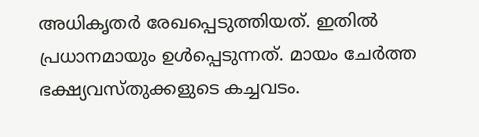അധികൃതർ രേഖപ്പെടുത്തിയത്. ഇതിൽ പ്രധാനമായും ഉൾപ്പെടുന്നത്. മായം ചേർത്ത ഭക്ഷ്യവസ്തുക്കളുടെ കച്ചവടം.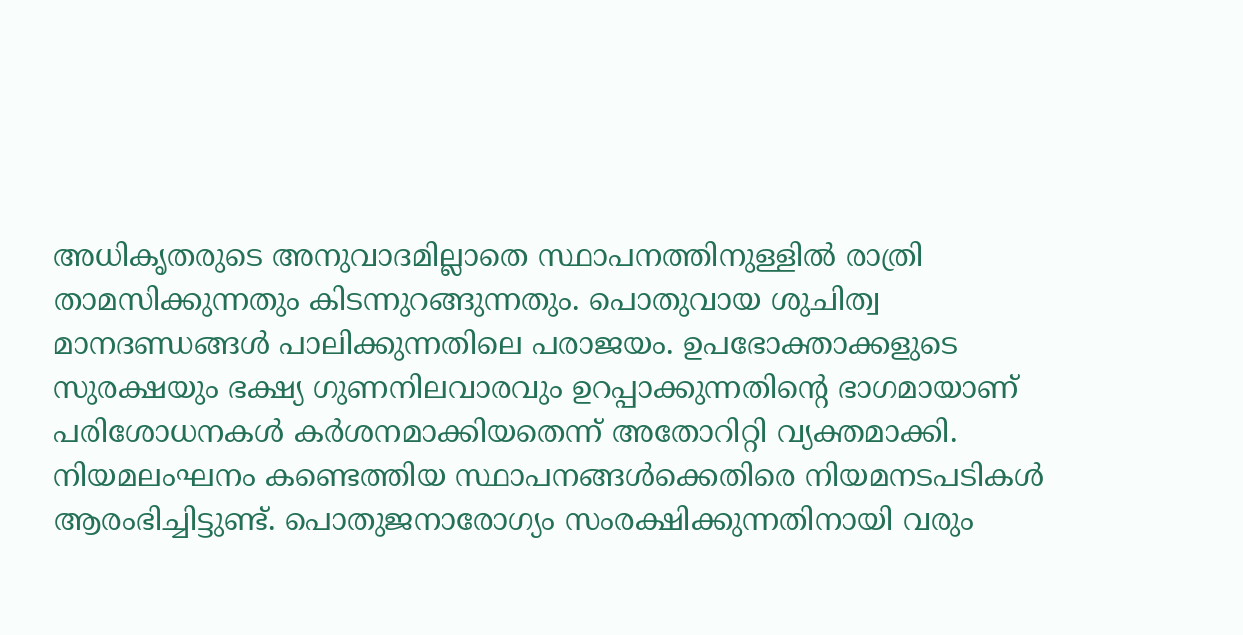അധികൃതരുടെ അനുവാദമില്ലാതെ സ്ഥാപനത്തിനുള്ളിൽ രാത്രി താമസിക്കുന്നതും കിടന്നുറങ്ങുന്നതും. പൊതുവായ ശുചിത്വ മാനദണ്ഡങ്ങൾ പാലിക്കുന്നതിലെ പരാജയം. ഉപഭോക്താക്കളുടെ സുരക്ഷയും ഭക്ഷ്യ ഗുണനിലവാരവും ഉറപ്പാക്കുന്നതിന്റെ ഭാഗമായാണ് പരിശോധനകൾ കർശനമാക്കിയതെന്ന് അതോറിറ്റി വ്യക്തമാക്കി. നിയമലംഘനം കണ്ടെത്തിയ സ്ഥാപനങ്ങൾക്കെതിരെ നിയമനടപടികൾ ആരംഭിച്ചിട്ടുണ്ട്. പൊതുജനാരോഗ്യം സംരക്ഷിക്കുന്നതിനായി വരും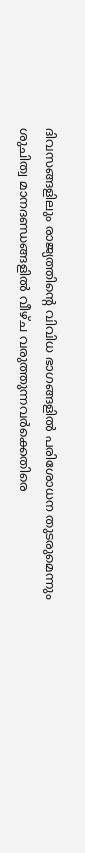ദിവസങ്ങളിലും രാജ്യത്തിന്റെ വിവിധ ഭാഗങ്ങളിൽ പരിശോധന തുടരുമെന്നും ശുചിത്വ മാനദണ്ഡങ്ങളിൽ വീഴ്ച വരുത്തുന്നവർക്കെതിരെ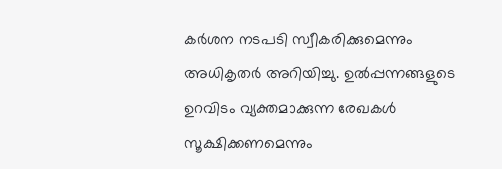കർശന നടപടി സ്വീകരിക്കുമെന്നും അധികൃതർ അറിയിച്ചു. ഉൽപ്പന്നങ്ങളുടെ ഉറവിടം വ്യക്തമാക്കുന്ന രേഖകൾ സൂക്ഷിക്കണമെന്നും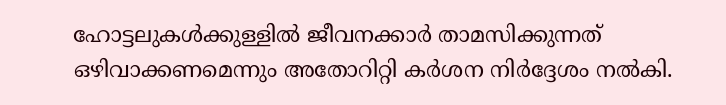ഹോട്ടലുകൾക്കുള്ളിൽ ജീവനക്കാർ താമസിക്കുന്നത് ഒഴിവാക്കണമെന്നും അതോറിറ്റി കർശന നിർദ്ദേശം നൽകി.